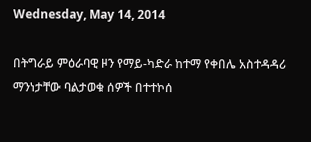Wednesday, May 14, 2014

በትግራይ ምዕራባዊ ዞን የማይ-ካድራ ከተማ የቀበሌ አስተዳዳሪ ማንነታቸው ባልታወቁ ሰዎች በተተኮሰ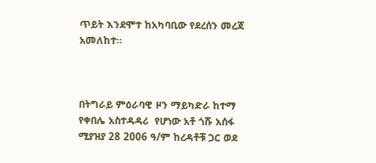ጥይት እንደሞተ ከአካባቢው የደረሰን መረጃ አመለከተ።



በትግራይ ምዕራባዊ ዞን ማይካድራ ከተማ የቀበሌ አስተዳዳሪ  የሆነው አቶ ጎሹ አሰፋ ሚያዝያ 28 2006 ዓ/ም ከረዳቶቹ ጋር ወደ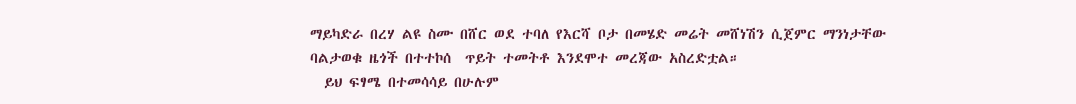ማይካድራ በረሃ ልዩ ስሙ በሸር ወደ ተባለ የእርሻ ቦታ በመሄድ መሬት መሸነሽን ሲጀምር ማንነታቸው ባልታወቁ ዜጎች በተተኮሰ  ጥይት ተመትቶ እንደሞተ መረጃው አስረድቷል።
  ይህ ፍፃሜ በተመሳሳይ በሁሉም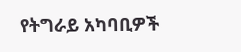የትግራይ አካባቢዎች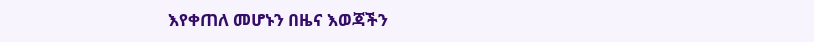እየቀጠለ መሆኑን በዜና እወጃችን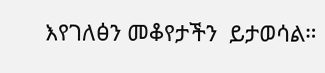እየገለፅን መቆየታችን  ይታወሳል።